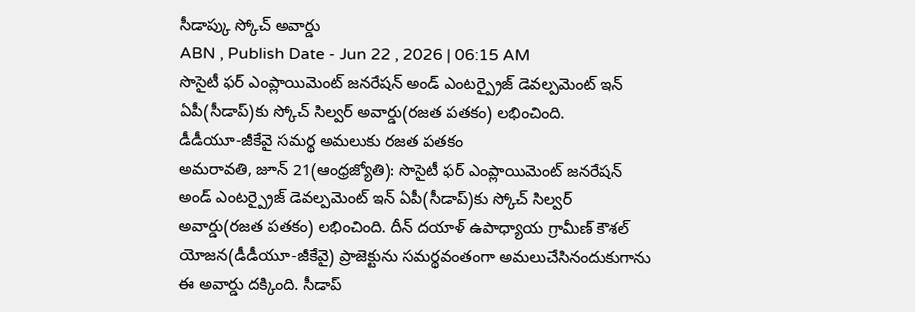సీడాప్కు స్కోచ్ అవార్డు
ABN , Publish Date - Jun 22 , 2026 | 06:15 AM
సొసైటీ ఫర్ ఎంప్లాయిమెంట్ జనరేషన్ అండ్ ఎంటర్ప్రైజ్ డెవల్పమెంట్ ఇన్ ఏపీ(సీడాప్)కు స్కోచ్ సిల్వర్ అవార్డు(రజత పతకం) లభించింది.
డీడీయూ-జీకేవై సమర్థ అమలుకు రజత పతకం
అమరావతి, జూన్ 21(ఆంధ్రజ్యోతి): సొసైటీ ఫర్ ఎంప్లాయిమెంట్ జనరేషన్ అండ్ ఎంటర్ప్రైజ్ డెవల్పమెంట్ ఇన్ ఏపీ(సీడాప్)కు స్కోచ్ సిల్వర్ అవార్డు(రజత పతకం) లభించింది. దీన్ దయాళ్ ఉపాధ్యాయ గ్రామీణ్ కౌశల్ యోజన(డీడీయూ-జీకేవై) ప్రాజెక్టును సమర్థవంతంగా అమలుచేసినందుకుగాను ఈ అవార్డు దక్కింది. సీడాప్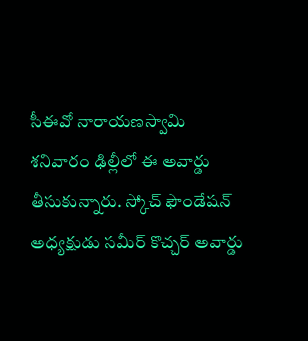సీఈవో నారాయణస్వామి శనివారం ఢిల్లీలో ఈ అవార్డు తీసుకున్నారు. స్కోచ్ ఫౌండేషన్ అధ్యక్షుడు సమీర్ కొచ్చర్ అవార్డు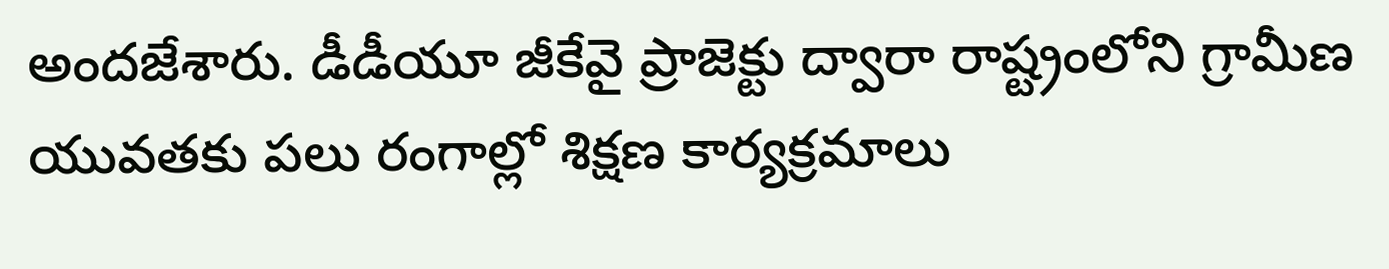అందజేశారు. డీడీయూ జీకేవై ప్రాజెక్టు ద్వారా రాష్ట్రంలోని గ్రామీణ యువతకు పలు రంగాల్లో శిక్షణ కార్యక్రమాలు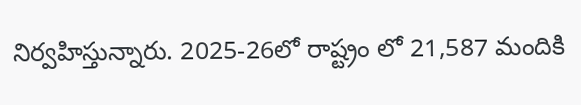నిర్వహిస్తున్నారు. 2025-26లో రాష్ట్రం లో 21,587 మందికి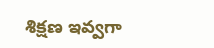శిక్షణ ఇవ్వగా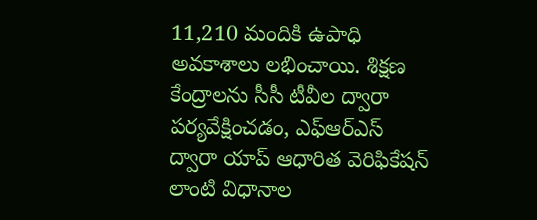11,210 మందికి ఉపాధి అవకాశాలు లభించాయి. శిక్షణ కేంద్రాలను సీసీ టీవీల ద్వారా పర్యవేక్షించడం, ఎఫ్ఆర్ఎస్ ద్వారా యాప్ ఆధారిత వెరిఫికేషన్ లాంటి విధానాల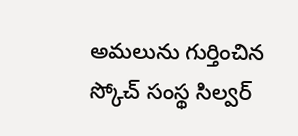అమలును గుర్తించిన స్కోచ్ సంస్థ సిల్వర్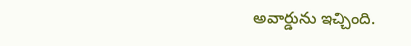అవార్డును ఇచ్చింది.